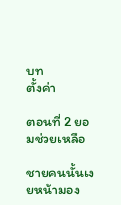บท
ตั้งค่า

ตอนที่ 2 ยอมช่วยเหลือ

ชายคนนั้นเงยหน้ามอง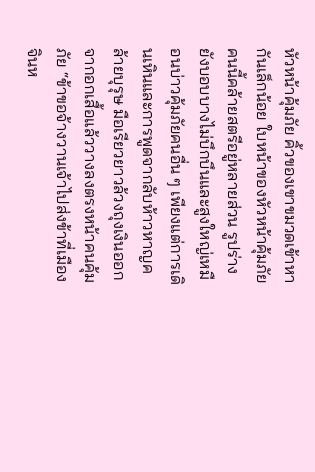หัวหน้าคุ้มภัย คิ้วของเขาขมวดเข้าหากันเล็กน้อย ใบหน้าของหัวหน้าคุ้มภัยคนนี้คล้ายสตรีอยู่หลายส่วน รูปร่างยังบอบบางไม่บึกบึนและสูงใหญ่เหมือนบ่าวคุ้มภัยคนอื่น ๆ เพียงแต่การเดินเหินและการพูดจากลับห้าวหาญคล้ายบุรุษ มือเรียวยาวล้วงถุงเงินออกจากอกเสื้อแล้ววางลงตรงหน้าคนคุ้มภัย “ข้าขอจ้างวานเจ้าไปส่งข้าที่เมืองจินห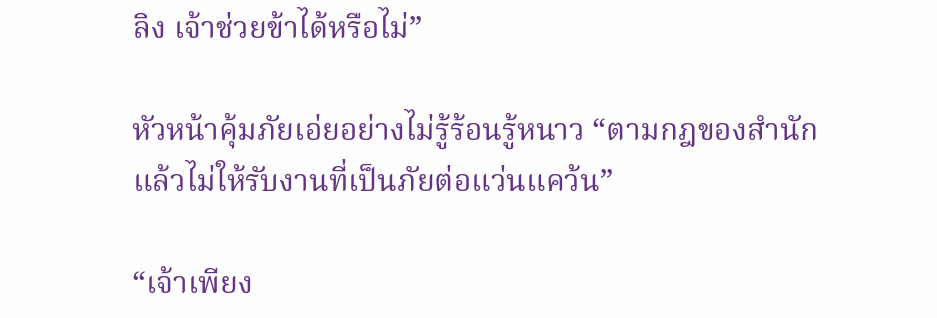ลิง เจ้าช่วยข้าได้หรือไม่”

หัวหน้าคุ้มภัยเอ่ยอย่างไม่รู้ร้อนรู้หนาว “ตามกฎของสำนักแล้วไม่ให้รับงานที่เป็นภัยต่อแว่นแคว้น”

“เจ้าเพียง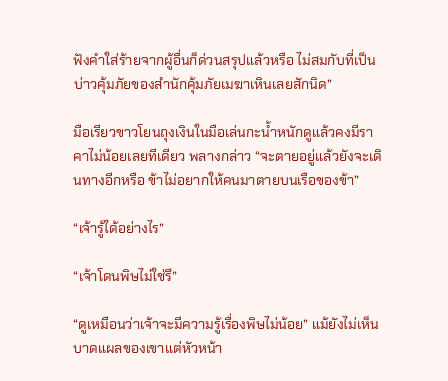ฟังคำใส่ร้ายจากผู้อื่นก็ด่วนสรุปแล้วหรือ ไม่สมกับที่เป็นบ่าวคุ้มภัยของสำนักคุ้มภัยเมฆาเหินเลยสักนิด”

มือเรียวขาวโยนถุงเงินในมือเล่นกะน้ำหนักดูแล้วคงมีราคาไม่น้อยเลยทีเดียว พลางกล่าว “จะตายอยู่แล้วยังจะเดินทางอีกหรือ ข้าไม่อยากให้คนมาตายบนเรือของข้า”

“เจ้ารู้ได้อย่างไร”

“เจ้าโดนพิษไม่ใช่รึ”

“ดูเหมือนว่าเจ้าจะมีความรู้เรื่องพิษไม่น้อย” แม้ยังไม่เห็นบาดแผลของเขาแต่หัวหน้า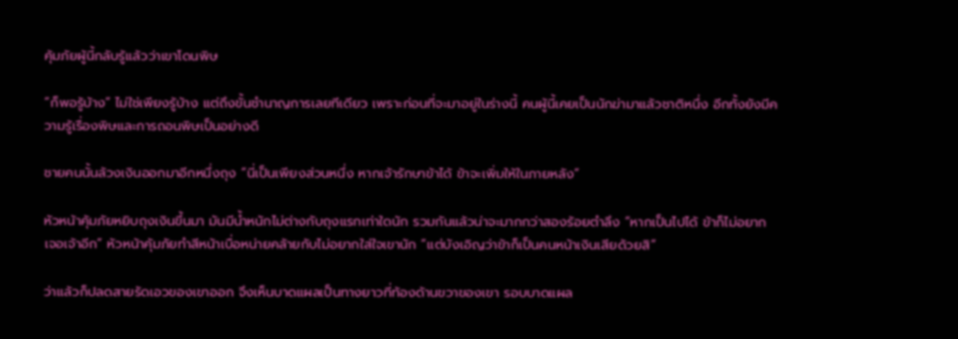คุ้มภัยผู้นี้กลับรู้แล้วว่าเขาโดนพิษ

“ก็พอรู้บ้าง” ไม่ใช่เพียงรู้บ้าง แต่ถึงขั้นชำนาญการเลยทีเดียว เพราะก่อนที่จะมาอยู่ในร่างนี้ คนผู้นี้เคยเป็นนักฆ่ามาแล้วชาติหนึ่ง อีกทั้งยังมีความรู้เรื่องพิษและการถอนพิษเป็นอย่างดี

ชายคนนั้นล้วงเงินออกมาอีกหนึ่งถุง “นี่เป็นเพียงส่วนหนึ่ง หากเจ้ารักษาข้าได้ ข้าจะเพิ่มให้ในภายหลัง”

หัวหน้าคุ้มภัยหยิบถุงเงินขึ้นมา มันมีน้ำหนักไม่ต่างกับถุงแรกเท่าใดนัก รวมกันแล้วน่าจะมากกว่าสองร้อยตำลึง “หากเป็นไปได้ ข้าก็ไม่อยากเจอเจ้าอีก” หัวหน้าคุ้มภัยทำสีหน้าเบื่อหน่ายคล้ายกับไม่อยากใส่ใจเขานัก “แต่บังเอิญว่าข้าก็เป็นคนหน้าเงินเสียด้วยสิ”

ว่าแล้วก็ปลดสายรัดเอวของเขาออก จึงเห็นบาดแผลเป็นทางยาวที่ท้องด้านขวาของเขา รอบบาดแผล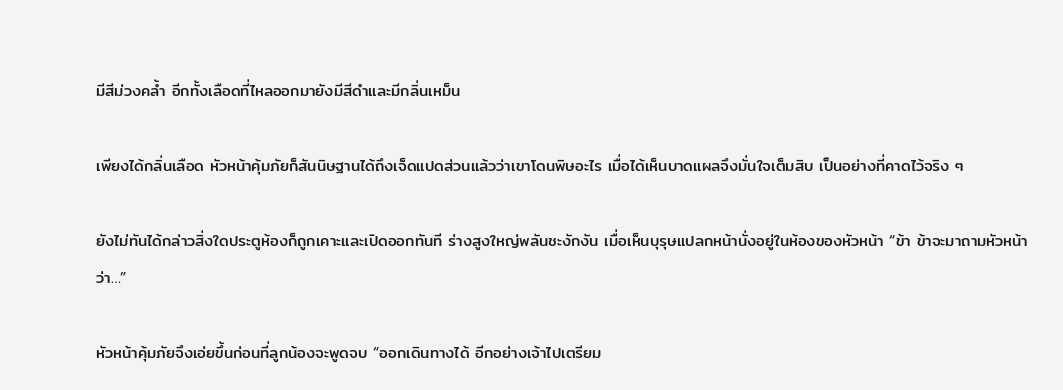มีสีม่วงคล้ำ อีกทั้งเลือดที่ไหลออกมายังมีสีดำและมีกลิ่นเหม็น

เพียงได้กลิ่นเลือด หัวหน้าคุ้มภัยก็สันนิษฐานได้ถึงเจ็ดแปดส่วนแล้วว่าเขาโดนพิษอะไร เมื่อได้เห็นบาดแผลจึงมั่นใจเต็มสิบ เป็นอย่างที่คาดไว้จริง ๆ

ยังไม่ทันได้กล่าวสิ่งใดประตูห้องก็ถูกเคาะและเปิดออกทันที ร่างสูงใหญ่พลันชะงักงัน เมื่อเห็นบุรุษแปลกหน้านั่งอยู่ในห้องของหัวหน้า “ข้า ข้าจะมาถามหัวหน้าว่า…”

หัวหน้าคุ้มภัยจึงเอ่ยขึ้นก่อนที่ลูกน้องจะพูดจบ “ออกเดินทางได้ อีกอย่างเจ้าไปเตรียม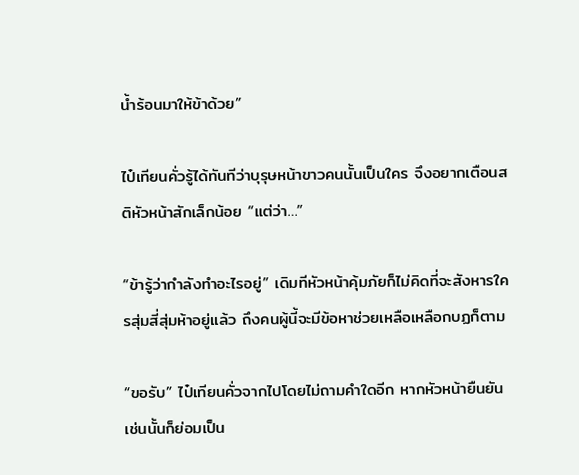น้ำร้อนมาให้ข้าด้วย”

ไป๋เทียนคั่วรู้ได้ทันทีว่าบุรุษหน้าขาวคนนั้นเป็นใคร จึงอยากเตือนสติหัวหน้าสักเล็กน้อย “แต่ว่า…”

“ข้ารู้ว่ากำลังทำอะไรอยู่” เดิมทีหัวหน้าคุ้มภัยก็ไม่คิดที่จะสังหารใครสุ่มสี่สุ่มห้าอยู่แล้ว ถึงคนผู้นี้จะมีข้อหาช่วยเหลือเหลือกบฏก็ตาม

“ขอรับ” ไป๋เทียนคั่วจากไปโดยไม่ถามคำใดอีก หากหัวหน้ายืนยันเช่นนั้นก็ย่อมเป็น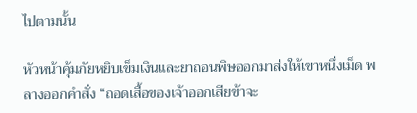ไปตามนั้น

หัวหน้าคุ้มภัยหยิบเข็มเงินและยาถอนพิษออกมาส่งให้เขาหนึ่งเม็ด พลางออกคำสั่ง “ถอดเสื้อของเจ้าออกเสียข้าจะ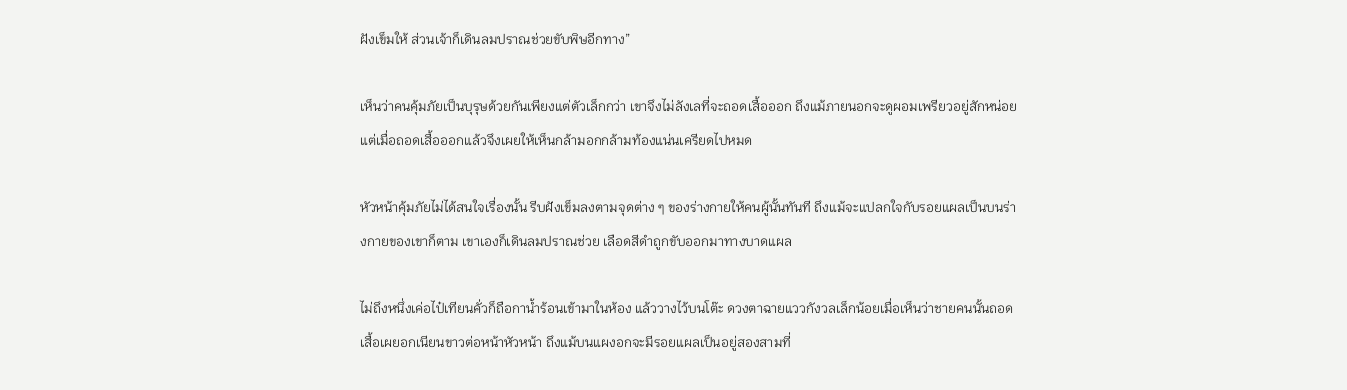ฝังเข็มให้ ส่วนเจ้าก็เดินลมปราณช่วยขับพิษอีกทาง”

เห็นว่าคนคุ้มภัยเป็นบุรุษด้วยกันเพียงแต่ตัวเล็กกว่า เขาจึงไม่ลังเลที่จะถอดเสื้อออก ถึงแม้ภายนอกจะดูผอมเพรียวอยู่สักหน่อย แต่เมื่อถอดเสื้อออกแล้วจึงเผยให้เห็นกล้ามอกกล้ามท้องแน่นเครียดไปหมด

หัวหน้าคุ้มภัยไม่ได้สนใจเรื่องนั้น รีบฝังเข็มลงตามจุดต่าง ๆ ของร่างกายให้คนผู้นั้นทันที ถึงแม้จะแปลกใจกับรอยแผลเป็นบนร่างกายของเขาก็ตาม เขาเองก็เดินลมปราณช่วย เลือดสีดำถูกขับออกมาทางบาดแผล

ไม่ถึงหนึ่งเค่อไป๋เทียนคั่วก็ถือกาน้ำร้อนเข้ามาในห้อง แล้ววางไว้บนโต๊ะ ดวงตาฉายแววกังวลเล็กน้อยเมื่อเห็นว่าชายคนนั้นถอดเสื้อเผยอกเนียนขาวต่อหน้าหัวหน้า ถึงแม้บนแผงอกจะมีรอยแผลเป็นอยู่สองสามที่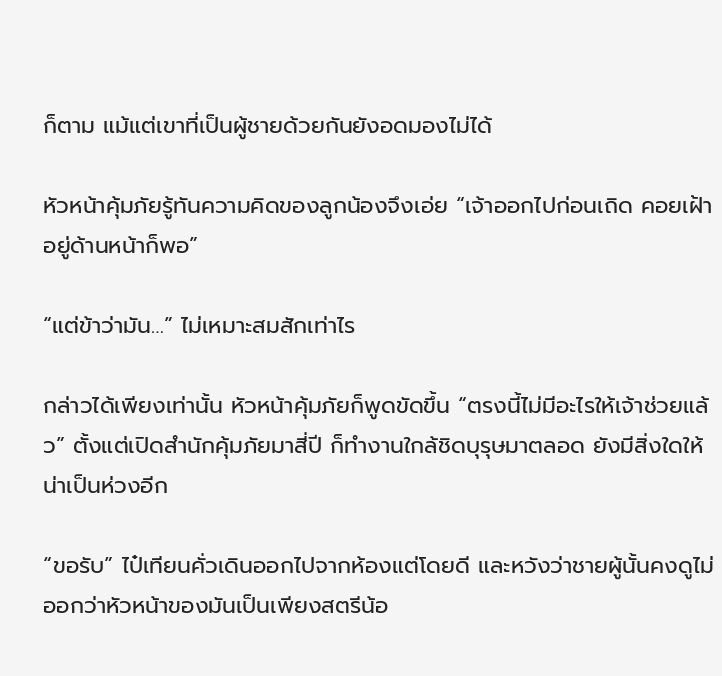ก็ตาม แม้แต่เขาที่เป็นผู้ชายด้วยกันยังอดมองไม่ได้

หัวหน้าคุ้มภัยรู้ทันความคิดของลูกน้องจึงเอ่ย “เจ้าออกไปก่อนเถิด คอยเฝ้าอยู่ด้านหน้าก็พอ”

“แต่ข้าว่ามัน…” ไม่เหมาะสมสักเท่าไร

กล่าวได้เพียงเท่านั้น หัวหน้าคุ้มภัยก็พูดขัดขึ้น “ตรงนี้ไม่มีอะไรให้เจ้าช่วยแล้ว” ตั้งแต่เปิดสำนักคุ้มภัยมาสี่ปี ก็ทำงานใกล้ชิดบุรุษมาตลอด ยังมีสิ่งใดให้น่าเป็นห่วงอีก

“ขอรับ” ไป๋เทียนคั่วเดินออกไปจากห้องแต่โดยดี และหวังว่าชายผู้นั้นคงดูไม่ออกว่าหัวหน้าของมันเป็นเพียงสตรีน้อ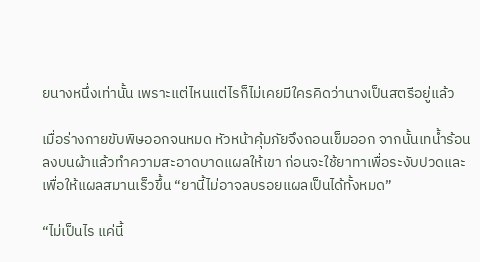ยนางหนึ่งเท่านั้น เพราะแต่ไหนแต่ไรก็ไม่เคยมีใครคิดว่านางเป็นสตรีอยู่แล้ว

เมื่อร่างกายขับพิษออกจนหมด หัวหน้าคุ้มภัยจึงถอนเข็มออก จากนั้นเทน้ำร้อนลงบนผ้าแล้วทำความสะอาดบาดแผลให้เขา ก่อนจะใช้ยาทาเพื่อระงับปวดและเพื่อให้แผลสมานเร็วขึ้น “ยานี้ไม่อาจลบรอยแผลเป็นได้ทั้งหมด”

“ไม่เป็นไร แค่นี้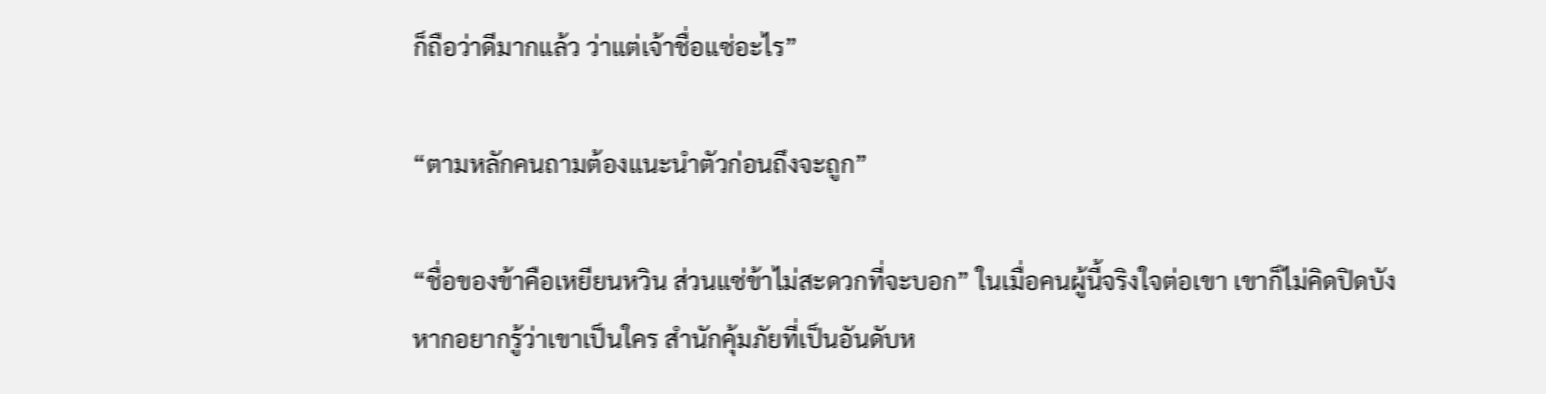ก็ถือว่าดีมากแล้ว ว่าแต่เจ้าชื่อแซ่อะไร”

“ตามหลักคนถามต้องแนะนำตัวก่อนถึงจะถูก”

“ชื่อของข้าคือเหยียนหวิน ส่วนแซ่ข้าไม่สะดวกที่จะบอก” ในเมื่อคนผู้นี้จริงใจต่อเขา เขาก็ไม่คิดปิดบัง หากอยากรู้ว่าเขาเป็นใคร สำนักคุ้มภัยที่เป็นอันดับห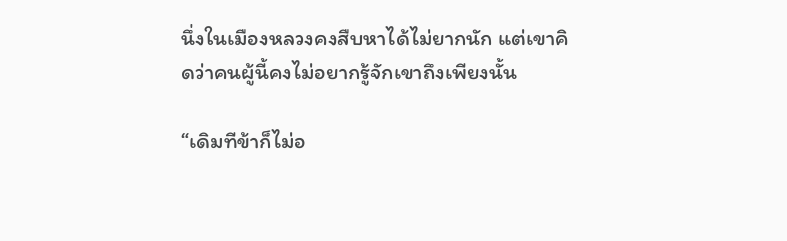นึ่งในเมืองหลวงคงสืบหาได้ไม่ยากนัก แต่เขาคิดว่าคนผู้นี้คงไม่อยากรู้จักเขาถึงเพียงนั้น

“เดิมทีข้าก็ไม่อ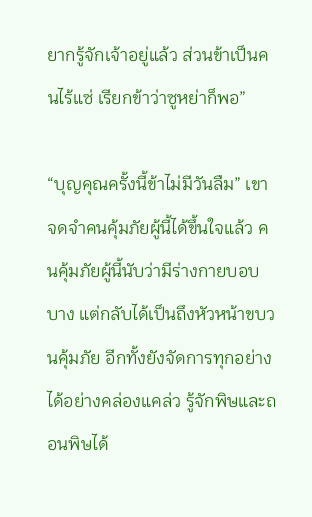ยากรู้จักเจ้าอยู่แล้ว ส่วนข้าเป็นคนไร้แซ่ เรียกข้าว่าซูหย่าก็พอ”

“บุญคุณครั้งนี้ข้าไม่มีวันลืม” เขาจดจำคนคุ้มภัยผู้นี้ได้ขึ้นใจแล้ว คนคุ้มภัยผู้นี้นับว่ามีร่างกายบอบบาง แต่กลับได้เป็นถึงหัวหน้าขบวนคุ้มภัย อีกทั้งยังจัดการทุกอย่างได้อย่างคล่องแคล่ว รู้จักพิษและถอนพิษได้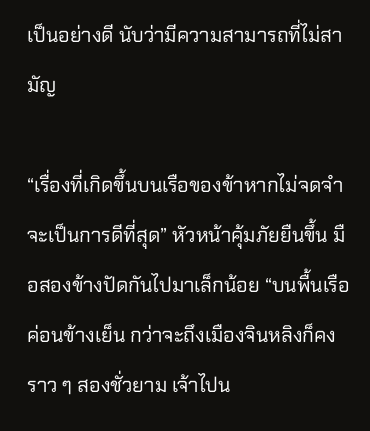เป็นอย่างดี นับว่ามีความสามารถที่ไม่สามัญ

“เรื่องที่เกิดขึ้นบนเรือของข้าหากไม่จดจำจะเป็นการดีที่สุด” หัวหน้าคุ้มภัยยืนขึ้น มือสองข้างปัดกันไปมาเล็กน้อย “บนพื้นเรือค่อนข้างเย็น กว่าจะถึงเมืองจินหลิงก็คงราว ๆ สองชั่วยาม เจ้าไปน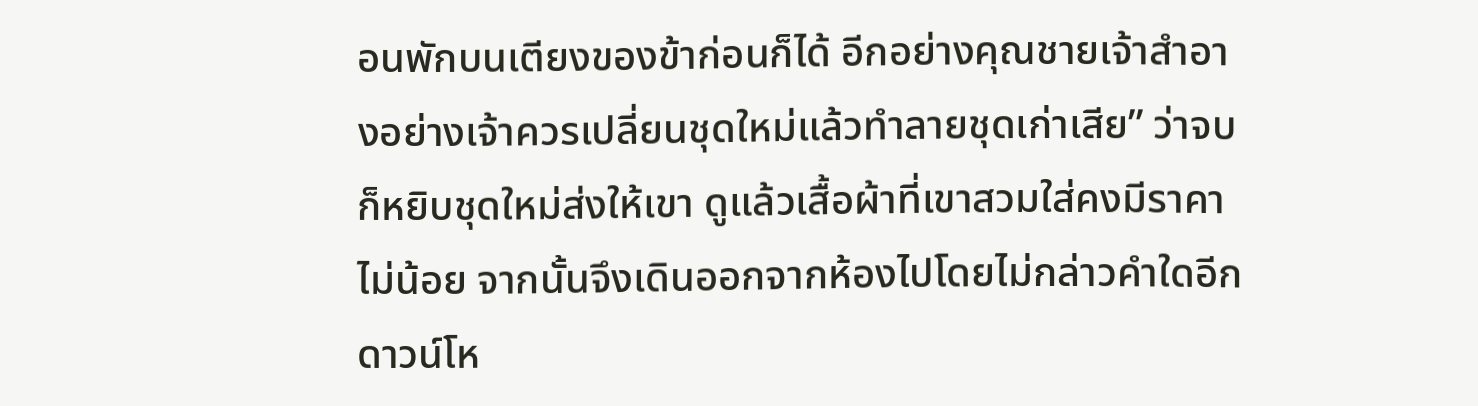อนพักบนเตียงของข้าก่อนก็ได้ อีกอย่างคุณชายเจ้าสำอางอย่างเจ้าควรเปลี่ยนชุดใหม่แล้วทำลายชุดเก่าเสีย” ว่าจบก็หยิบชุดใหม่ส่งให้เขา ดูแล้วเสื้อผ้าที่เขาสวมใส่คงมีราคาไม่น้อย จากนั้นจึงเดินออกจากห้องไปโดยไม่กล่าวคำใดอีก
ดาวน์โห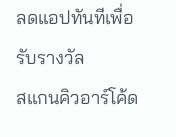ลดแอปทันทีเพื่อรับรางวัล
สแกนคิวอาร์โค้ด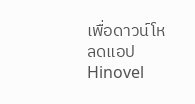เพื่อดาวน์โหลดแอปHinovel